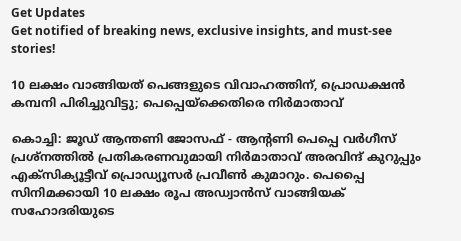Get Updates
Get notified of breaking news, exclusive insights, and must-see stories!

10 ലക്ഷം വാങ്ങിയത് പെങ്ങളുടെ വിവാഹത്തിന്, പ്രൊഡക്ഷന്‍ കമ്പനി പിരിച്ചുവിട്ടു; പെപ്പെയ്‌ക്കെതിരെ നിര്‍മാതാവ്

കൊച്ചി: ജൂഡ് ആന്തണി ജോസഫ് - ആന്റണി പെപ്പെ വര്‍ഗീസ് പ്രശ്‌നത്തില്‍ പ്രതികരണവുമായി നിര്‍മാതാവ് അരവിന്ദ് കുറുപ്പും എക്‌സിക്യൂട്ടീവ് പ്രൊഡ്യൂസര്‍ പ്രവീണ്‍ കുമാറും. പെപ്പൈ സിനിമക്കായി 10 ലക്ഷം രൂപ അഡ്വാന്‍സ് വാങ്ങിയക് സഹോദരിയുടെ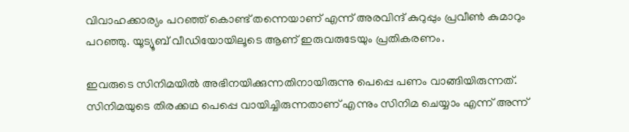വിവാഹക്കാര്യം പറഞ്ഞ് കൊണ്ട് തന്നെയാണ് എന്ന് അരവിന്ദ് കുറുപ്പും പ്രവീണ്‍ കുമാറും പറഞ്ഞു. യൂട്യൂബ് വീഡിയോയിലൂടെ ആണ് ഇരുവരുടേയും പ്രതികരണം.

ഇവരുടെ സിനിമയില്‍ അഭിനയിക്കുന്നതിനായിരുന്നു പെപ്പെ പണം വാങ്ങിയിരുന്നത്. സിനിമയുടെ തിരക്കഥ പെപ്പെ വായിച്ചിരുന്നതാണ് എന്നും സിനിമ ചെയ്യാം എന്ന് അന്ന്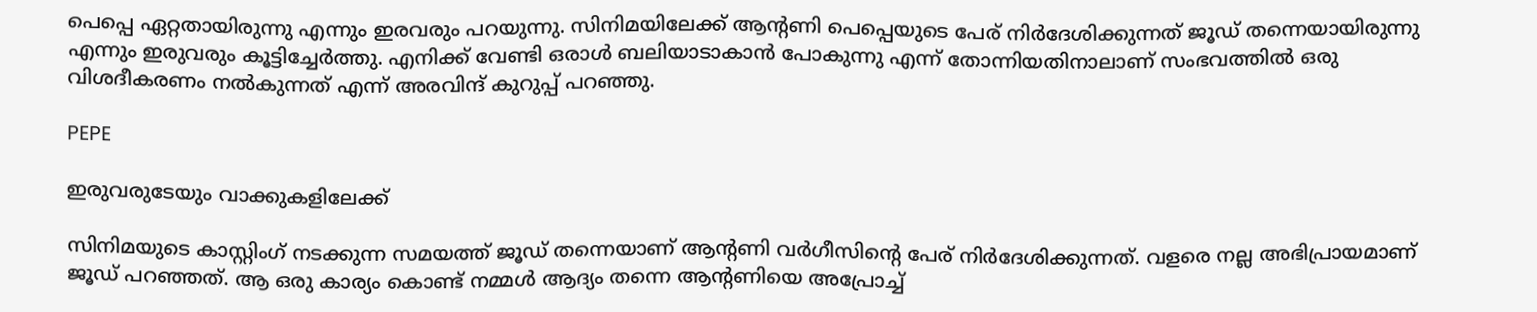പെപ്പെ ഏറ്റതായിരുന്നു എന്നും ഇരവരും പറയുന്നു. സിനിമയിലേക്ക് ആന്റണി പെപ്പെയുടെ പേര് നിര്‍ദേശിക്കുന്നത് ജൂഡ് തന്നെയായിരുന്നു എന്നും ഇരുവരും കൂട്ടിച്ചേര്‍ത്തു. എനിക്ക് വേണ്ടി ഒരാള്‍ ബലിയാടാകാന്‍ പോകുന്നു എന്ന് തോന്നിയതിനാലാണ് സംഭവത്തില്‍ ഒരു വിശദീകരണം നല്‍കുന്നത് എന്ന് അരവിന്ദ് കുറുപ്പ് പറഞ്ഞു.

PEPE

ഇരുവരുടേയും വാക്കുകളിലേക്ക്

സിനിമയുടെ കാസ്റ്റിംഗ് നടക്കുന്ന സമയത്ത് ജൂഡ് തന്നെയാണ് ആന്റണി വര്‍ഗീസിന്റെ പേര് നിര്‍ദേശിക്കുന്നത്. വളരെ നല്ല അഭിപ്രായമാണ് ജൂഡ് പറഞ്ഞത്. ആ ഒരു കാര്യം കൊണ്ട് നമ്മള്‍ ആദ്യം തന്നെ ആന്റണിയെ അപ്രോച്ച്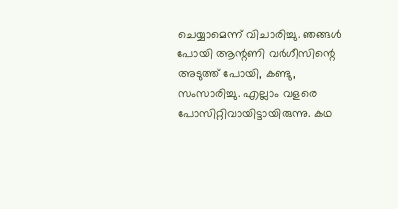ചെയ്യാമെന്ന് വിചാരിച്ചു. ഞങ്ങള്‍ പോയി ആന്റണി വര്‍ഗീസിന്റെ അടുത്ത് പോയി, കണ്ടു, സംസാരിച്ചു. എല്ലാം വളരെ പോസിറ്റിവായിട്ടായിരുന്നു. കഥ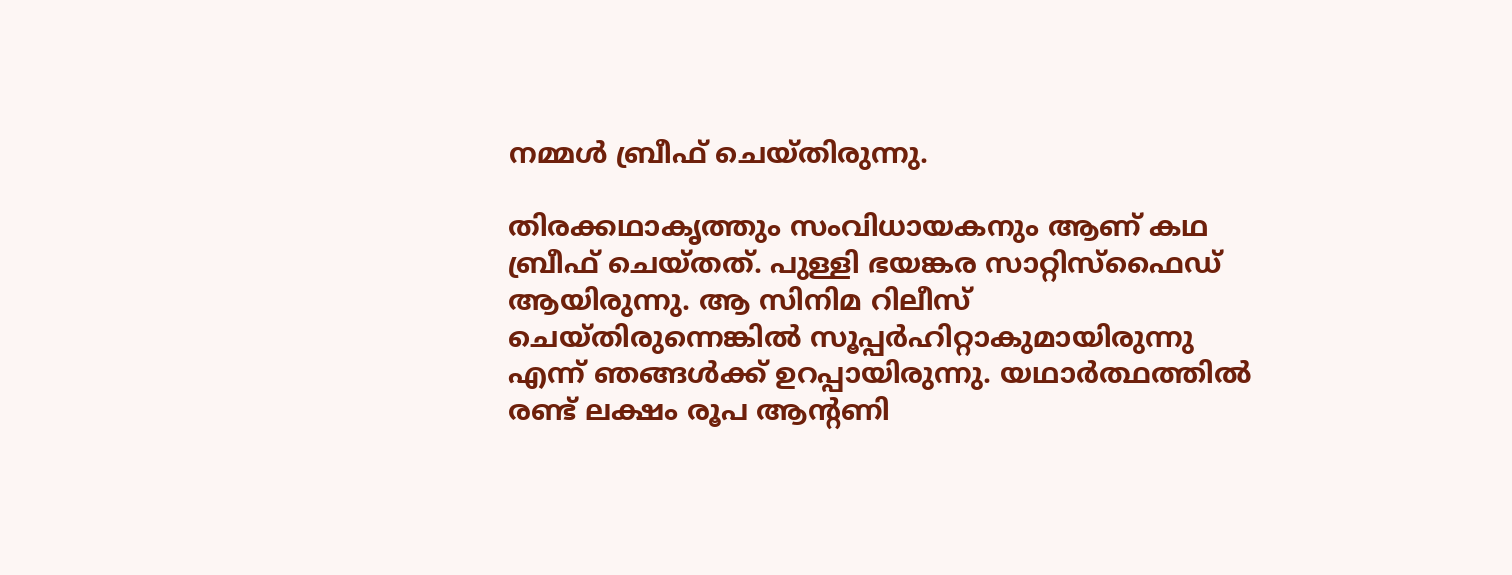നമ്മള്‍ ബ്രീഫ് ചെയ്തിരുന്നു.

തിരക്കഥാകൃത്തും സംവിധായകനും ആണ് കഥ ബ്രീഫ് ചെയ്തത്. പുള്ളി ഭയങ്കര സാറ്റിസ്‌ഫൈഡ് ആയിരുന്നു. ആ സിനിമ റിലീസ് ചെയ്തിരുന്നെങ്കില്‍ സൂപ്പര്‍ഹിറ്റാകുമായിരുന്നു എന്ന് ഞങ്ങള്‍ക്ക് ഉറപ്പായിരുന്നു. യഥാര്‍ത്ഥത്തില്‍ രണ്ട് ലക്ഷം രൂപ ആന്റണി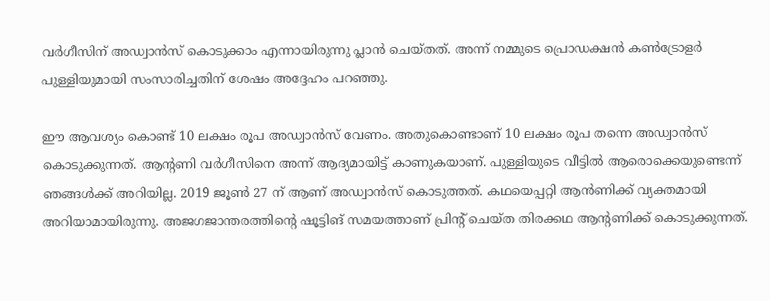വര്‍ഗീസിന് അഡ്വാന്‍സ് കൊടുക്കാം എന്നായിരുന്നു പ്ലാന്‍ ചെയ്തത്. അന്ന് നമ്മുടെ പ്രൊഡക്ഷന്‍ കണ്‍ട്രോളര്‍ പുള്ളിയുമായി സംസാരിച്ചതിന് ശേഷം അദ്ദേഹം പറഞ്ഞു.

ഈ ആവശ്യം കൊണ്ട് 10 ലക്ഷം രൂപ അഡ്വാന്‍സ് വേണം. അതുകൊണ്ടാണ് 10 ലക്ഷം രൂപ തന്നെ അഡ്വാന്‍സ് കൊടുക്കുന്നത്. ആന്റണി വര്‍ഗീസിനെ അന്ന് ആദ്യമായിട്ട് കാണുകയാണ്. പുള്ളിയുടെ വീട്ടില്‍ ആരൊക്കെയുണ്ടെന്ന് ഞങ്ങള്‍ക്ക് അറിയില്ല. 2019 ജൂണ്‍ 27 ന് ആണ് അഡ്വാന്‍സ് കൊടുത്തത്. കഥയെപ്പറ്റി ആന്‍ണിക്ക് വ്യക്തമായി അറിയാമായിരുന്നു. അജഗജാന്തരത്തിന്റെ ഷൂട്ടിങ് സമയത്താണ് പ്രിന്റ് ചെയ്ത തിരക്കഥ ആന്റണിക്ക് കൊടുക്കുന്നത്.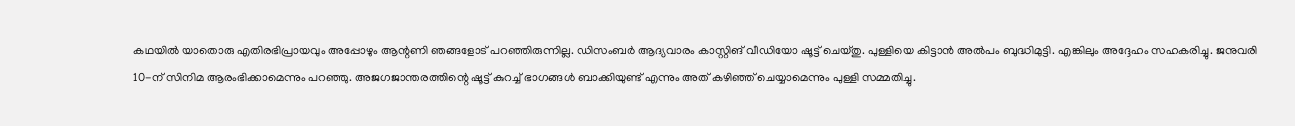കഥയില്‍ യാതൊരു എതിരഭിപ്രായവും അപ്പോഴും ആന്റണി ഞങ്ങളോട് പറഞ്ഞിരുന്നില്ല. ഡിസംബര്‍ ആദ്യവാരം കാസ്റ്റിങ് വീഡിയോ ഷൂട്ട് ചെയ്തു. പുള്ളിയെ കിട്ടാന്‍ അല്‍പം ബുദ്ധിമുട്ടി. എങ്കിലും അദ്ദേഹം സഹകരിച്ചു. ജനുവരി 10-ന് സിനിമ ആരംഭിക്കാമെന്നും പറഞ്ഞു. അജഗജാന്തരത്തിന്റെ ഷൂട്ട് കുറച്ച് ഭാഗങ്ങള്‍ ബാക്കിയുണ്ട് എന്നും അത് കഴിഞ്ഞ് ചെയ്യാമെന്നും പുള്ളി സമ്മതിച്ചു.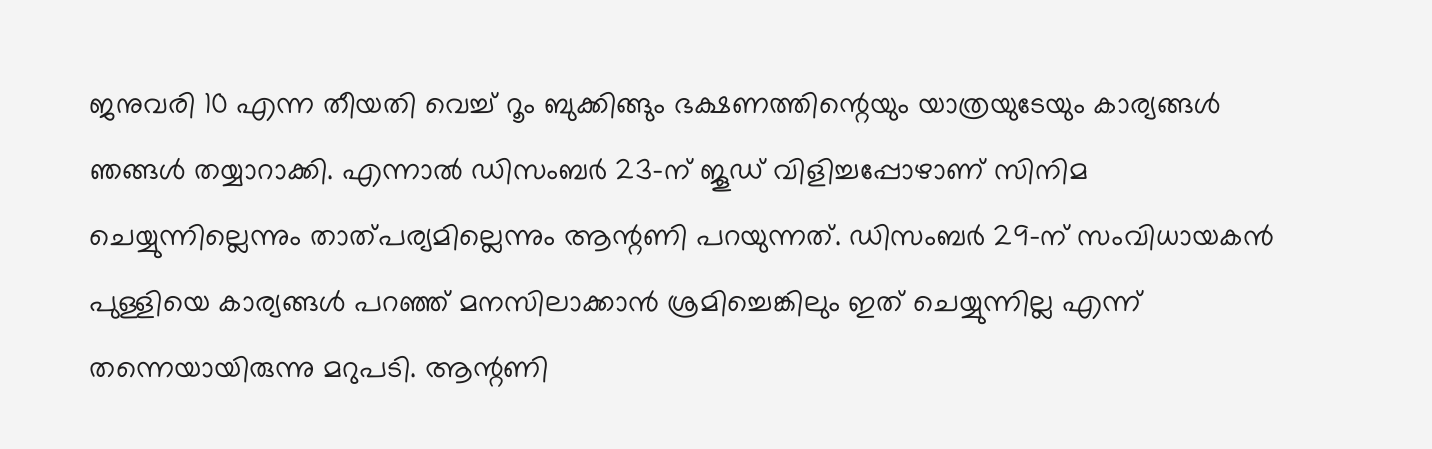ജനുവരി 10 എന്ന തീയതി വെച്ച് റൂം ബുക്കിങ്ങും ഭക്ഷണത്തിന്റെയും യാത്രയുടേയും കാര്യങ്ങള്‍ ഞങ്ങള്‍ തയ്യാറാക്കി. എന്നാല്‍ ഡിസംബര്‍ 23-ന് ജൂഡ് വിളിച്ചപ്പോഴാണ് സിനിമ ചെയ്യുന്നില്ലെന്നും താത്പര്യമില്ലെന്നും ആന്റണി പറയുന്നത്. ഡിസംബര്‍ 29-ന് സംവിധായകന്‍ പുള്ളിയെ കാര്യങ്ങള്‍ പറഞ്ഞ് മനസിലാക്കാന്‍ ശ്രമിച്ചെങ്കിലും ഇത് ചെയ്യുന്നില്ല എന്ന് തന്നെയായിരുന്നു മറുപടി. ആന്റണി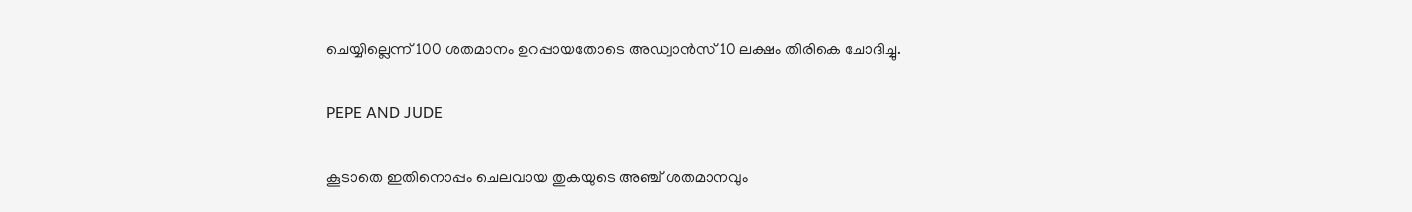ചെയ്യില്ലെന്ന് 100 ശതമാനം ഉറപ്പായതോടെ അഡ്വാന്‍സ് 10 ലക്ഷം തിരികെ ചോദിച്ചു.

PEPE AND JUDE

കൂടാതെ ഇതിനൊപ്പം ചെലവായ തുകയുടെ അഞ്ച് ശതമാനവും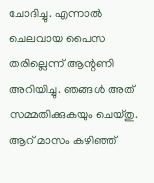ചോദിച്ചു. എന്നാല്‍ ചെലവായ പൈസ തരില്ലെന്ന് ആന്റണി അറിയിച്ചു. ഞങ്ങള്‍ അത് സമ്മതിക്കുകയും ചെയ്തു. ആറ് മാസം കഴിഞ്ഞ്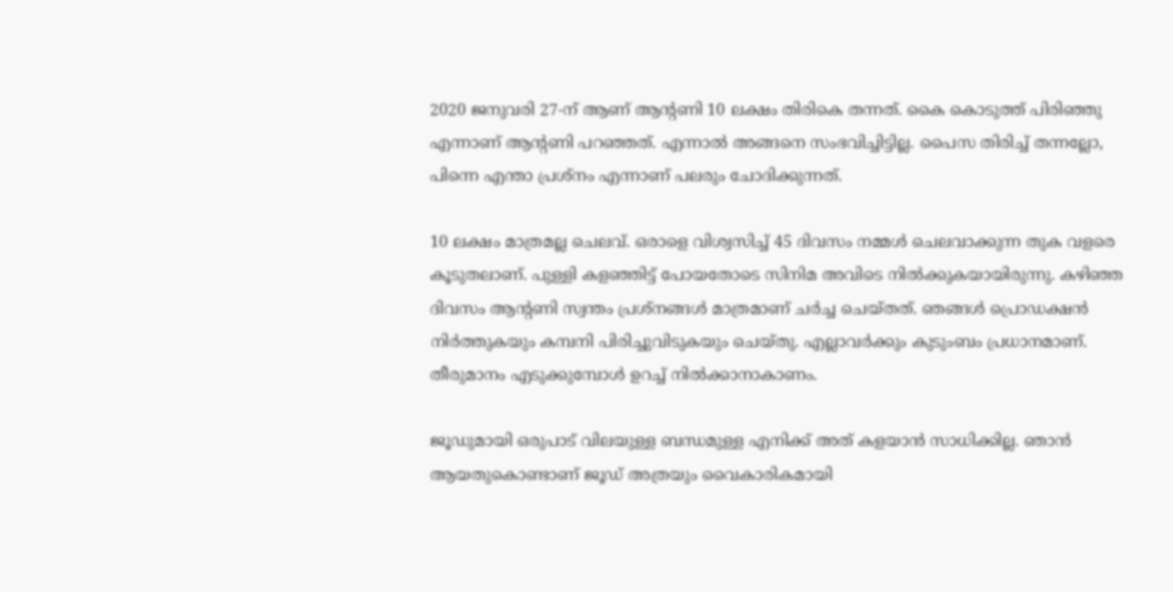2020 ജനുവരി 27-ന് ആണ് ആന്റണി 10 ലക്ഷം തിരികെ തന്നത്. കൈ കൊടുത്ത് പിരിഞ്ഞു എന്നാണ് ആന്റണി പറഞ്ഞത്. എന്നാല്‍ അങ്ങനെ സംഭവിച്ചിട്ടില്ല. പൈസ തിരിച്ച് തന്നല്ലോ, പിന്നെ എന്താ പ്രശ്‌നം എന്നാണ് പലരും ചോദിക്കുന്നത്.

10 ലക്ഷം മാത്രമല്ല ചെലവ്. ഒരാളെ വിശ്വസിച്ച് 45 ദിവസം നമ്മള്‍ ചെലവാക്കുന്ന തുക വളരെ കൂടുതലാണ്. പുള്ളി കളഞ്ഞിട്ട് പോയതോടെ സിനിമ അവിടെ നില്‍ക്കുകയായിരുന്നു. കഴിഞ്ഞ ദിവസം ആന്റണി സ്വന്തം പ്രശ്‌നങ്ങള്‍ മാത്രമാണ് ചര്‍ച്ച ചെയ്തത്. ഞങ്ങള്‍ പ്രൊഡക്ഷന്‍ നിര്‍ത്തുകയും കമ്പനി പിരിച്ചുവിടുകയും ചെയ്തു. എല്ലാവര്‍ക്കും കുടുംബം പ്രധാനമാണ്. തീരുമാനം എടുക്കുമ്പോള്‍ ഉറച്ച് നില്‍ക്കാനാകാണം.

ജൂഡുമായി ഒരുപാട് വിലയുള്ള ബന്ധമുള്ള എനിക്ക് അത് കളയാന്‍ സാധിക്കില്ല. ഞാന്‍ ആയതുകൊണ്ടാണ് ജൂഡ് അത്രയും വൈകാരികമായി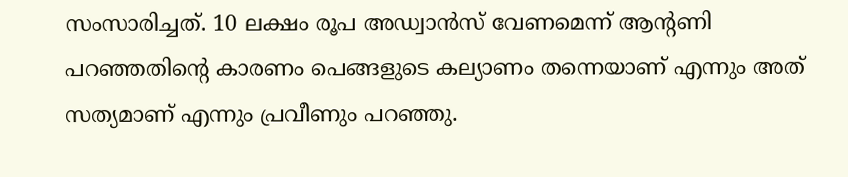സംസാരിച്ചത്. 10 ലക്ഷം രൂപ അഡ്വാന്‍സ് വേണമെന്ന് ആന്റണി പറഞ്ഞതിന്റെ കാരണം പെങ്ങളുടെ കല്യാണം തന്നെയാണ് എന്നും അത് സത്യമാണ് എന്നും പ്രവീണും പറഞ്ഞു.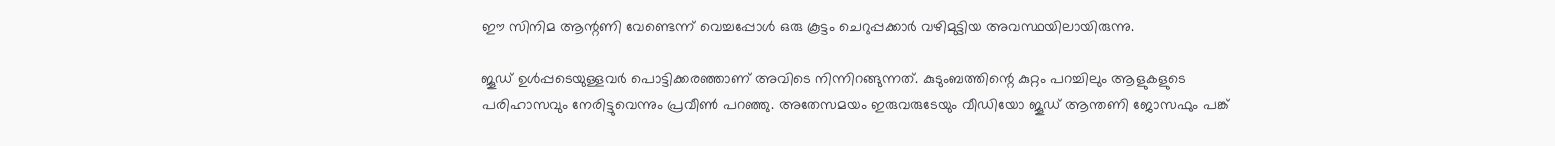ഈ സിനിമ ആന്റണി വേണ്ടെന്ന് വെച്ചപ്പോള്‍ ഒരു കൂട്ടം ചെറുപ്പക്കാര്‍ വഴിമുട്ടിയ അവസ്ഥയിലായിരുന്നു.

ജൂഡ് ഉള്‍പ്പടെയുള്ളവര്‍ പൊട്ടിക്കരഞ്ഞാണ് അവിടെ നിന്നിറങ്ങുന്നത്. കുടുംബത്തിന്റെ കുറ്റം പറച്ചിലും ആളുകളുടെ പരിഹാസവും നേരിട്ടുവെന്നും പ്രവീണ്‍ പറഞ്ഞു. അതേസമയം ഇരുവരുടേയും വീഡിയോ ജൂഡ് ആന്തണി ജോസഫും പങ്ക്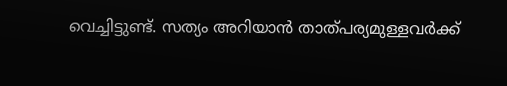വെച്ചിട്ടുണ്ട്. സത്യം അറിയാന്‍ താത്പര്യമുള്ളവര്‍ക്ക്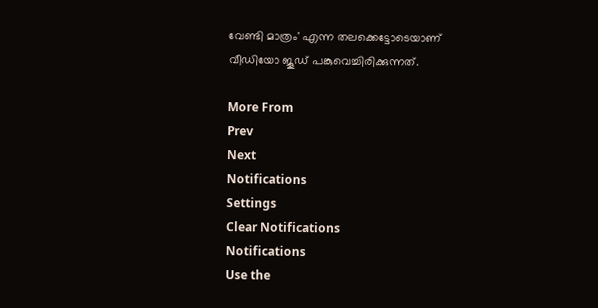വേണ്ടി മാത്രം' എന്ന തലക്കെട്ടോടെയാണ് വീഡിയോ ജൂഡ് പങ്കുവെച്ചിരിക്കുന്നത്.

More From
Prev
Next
Notifications
Settings
Clear Notifications
Notifications
Use the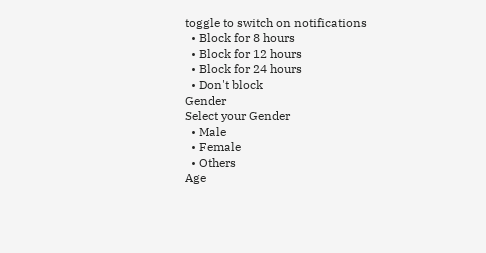toggle to switch on notifications
  • Block for 8 hours
  • Block for 12 hours
  • Block for 24 hours
  • Don't block
Gender
Select your Gender
  • Male
  • Female
  • Others
Age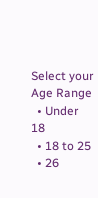Select your Age Range
  • Under 18
  • 18 to 25
  • 26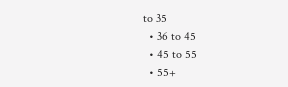to 35
  • 36 to 45
  • 45 to 55
  • 55+